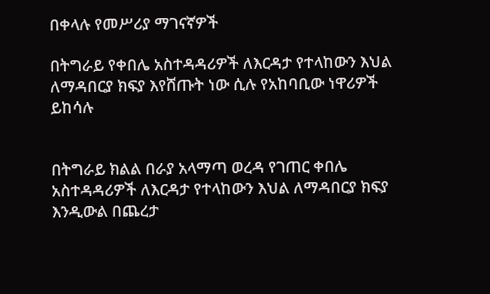በቀላሉ የመሥሪያ ማገናኛዎች

በትግራይ የቀበሌ አስተዳዳሪዎች ለእርዳታ የተላከውን እህል ለማዳበርያ ክፍያ እየሸጡት ነው ሲሉ የአከባቢው ነዋሪዎች ይከሳሉ


በትግራይ ክልል በራያ አላማጣ ወረዳ የገጠር ቀበሌ አስተዳዳሪዎች ለእርዳታ የተላከውን እህል ለማዳበርያ ክፍያ እንዲውል በጨረታ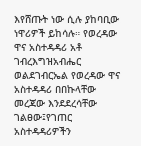እየሸጡት ነው ሲሉ ያከባቢው ነዋሪዎች ይከሳሉ። የወረዳው ዋና አስተዳዳሪ አቶ ገብረእግዝአብሔር ወልደገብርኤል የወረዳው ዋና አስተዳዳሪ በበኩላቸው መረጃው እንደደረሳቸው ገልፀው፤የገጠር አስተዳዳሪዎችን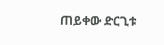ጠይቀው ድርጊቱ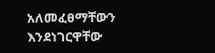አለመፈፀማቸውን እንደነገርዋቸው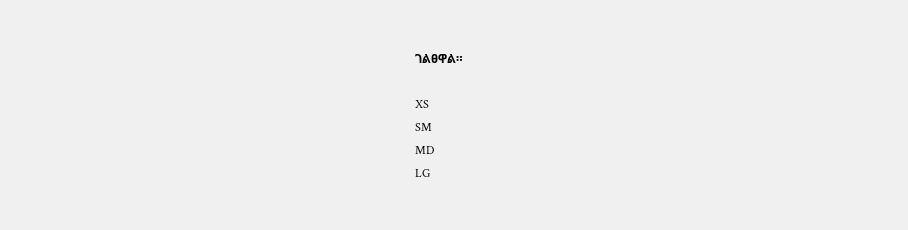ገልፀዋል።

XS
SM
MD
LG